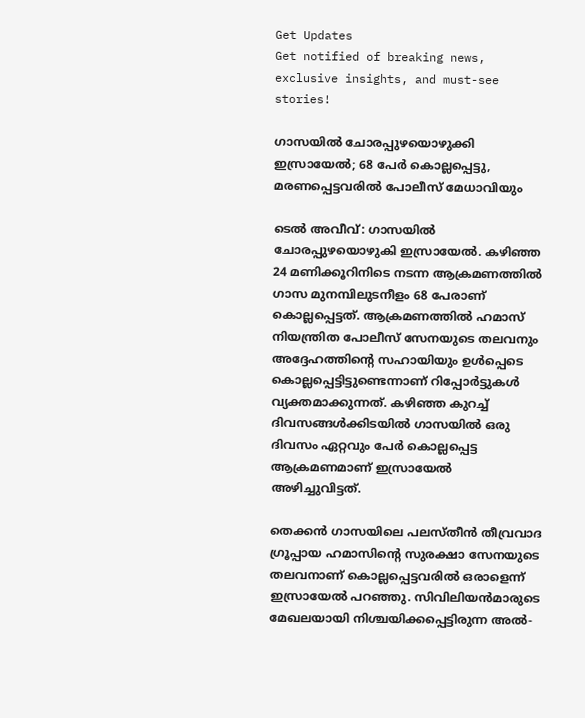Get Updates
Get notified of breaking news, exclusive insights, and must-see stories!

ഗാസയിൽ ചോരപ്പുഴയൊഴുക്കി ഇസ്രായേൽ; 68 പേർ കൊല്ലപ്പെട്ടു, മരണപ്പെട്ടവരിൽ പോലീസ് മേധാവിയും

ടെൽ അവീവ്: ഗാസയിൽ ചോരപ്പുഴയൊഴുകി ഇസ്രായേൽ. കഴിഞ്ഞ 24 മണിക്കൂറിനിടെ നടന്ന ആക്രമണത്തിൽ ഗാസ മുനമ്പിലുടനീളം 68 പേരാണ് കൊല്ലപ്പെട്ടത്. ആക്രമണത്തിൽ ഹമാസ് നിയന്ത്രിത പോലീസ് സേനയുടെ തലവനും അദ്ദേഹത്തിന്റെ സഹായിയും ഉൾപ്പെടെ കൊല്ലപ്പെട്ടിട്ടുണ്ടെന്നാണ് റിപ്പോർട്ടുകൾ വ്യക്തമാക്കുന്നത്. കഴിഞ്ഞ കുറച്ച് ദിവസങ്ങൾക്കിടയിൽ ഗാസയിൽ ഒരു ദിവസം ഏറ്റവും പേർ കൊല്ലപ്പെട്ട ആക്രമണമാണ് ഇസ്രായേൽ അഴിച്ചുവിട്ടത്.

തെക്കൻ ഗാസയിലെ പലസ്‌തീൻ തീവ്രവാദ ഗ്രൂപ്പായ ഹമാസിന്റെ സുരക്ഷാ സേനയുടെ തലവനാണ് കൊല്ലപ്പെട്ടവരിൽ ഒരാളെന്ന് ഇസ്രായേൽ പറഞ്ഞു. സിവിലിയൻമാരുടെ മേഖലയായി നിശ്ചയിക്കപ്പെട്ടിരുന്ന അൽ-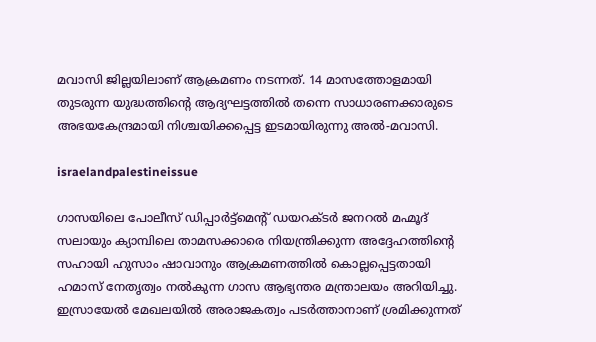മവാസി ജില്ലയിലാണ് ആക്രമണം നടന്നത്. 14 മാസത്തോളമായി തുടരുന്ന യുദ്ധത്തിന്റെ ആദ്യഘട്ടത്തിൽ തന്നെ സാധാരണക്കാരുടെ അഭയകേന്ദ്രമായി നിശ്ചയിക്കപ്പെട്ട ഇടമായിരുന്നു അൽ-മവാസി.

israelandpalestineissue

ഗാസയിലെ പോലീസ് ഡിപ്പാർട്ട്‌മെന്റ് ഡയറക്‌ടർ ജനറൽ മഹ്മൂദ് സലായും ക്യാമ്പിലെ താമസക്കാരെ നിയന്ത്രിക്കുന്ന അദ്ദേഹത്തിന്റെ സഹായി ഹുസാം ഷാവാനും ആക്രമണത്തിൽ കൊല്ലപ്പെട്ടതായി ഹമാസ് നേതൃത്വം നൽകുന്ന ഗാസ ആഭ്യന്തര മന്ത്രാലയം അറിയിച്ചു. ഇസ്രായേൽ മേഖലയിൽ അരാജകത്വം പടർത്താനാണ് ശ്രമിക്കുന്നത്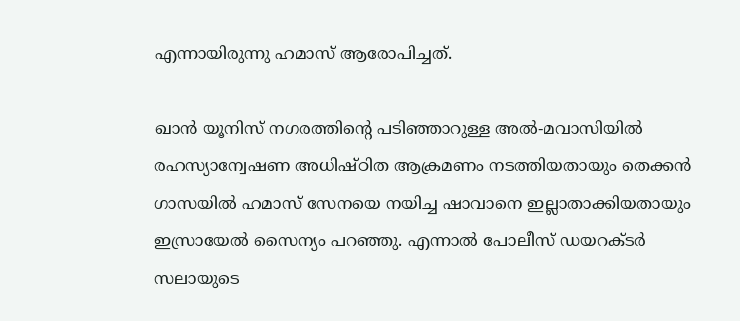എന്നായിരുന്നു ഹമാസ് ആരോപിച്ചത്.

ഖാൻ യൂനിസ് നഗരത്തിൻ്റെ പടിഞ്ഞാറുള്ള അൽ-മവാസിയിൽ രഹസ്യാന്വേഷണ അധിഷ്‌ഠിത ആക്രമണം നടത്തിയതായും തെക്കൻ ഗാസയിൽ ഹമാസ് സേനയെ നയിച്ച ഷാവാനെ ഇല്ലാതാക്കിയതായും ഇസ്രായേൽ സൈന്യം പറഞ്ഞു. എന്നാൽ പോലീസ് ഡയറക്‌ടർ സലായുടെ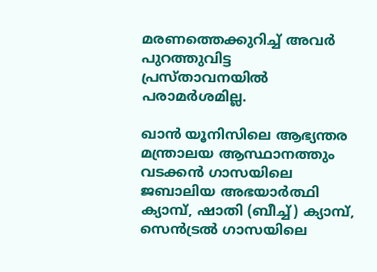മരണത്തെക്കുറിച്ച് അവർ പുറത്തുവിട്ട പ്രസ്‌താവനയിൽ പരാമർശമില്ല.

ഖാൻ യൂനിസിലെ ആഭ്യന്തര മന്ത്രാലയ ആസ്ഥാനത്തും വടക്കൻ ഗാസയിലെ ജബാലിയ അഭയാർത്ഥി ക്യാമ്പ്, ഷാതി (ബീച്ച്) ക്യാമ്പ്, സെൻട്രൽ ഗാസയിലെ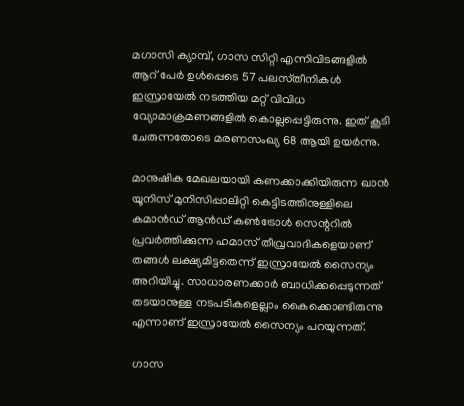മഗാസി ക്യാമ്പ്, ഗാസ സിറ്റി എന്നിവിടങ്ങളിൽ ആറ് പേർ ഉൾപ്പെടെ 57 പലസ്‌തീനികൾ ഇസ്രായേൽ നടത്തിയ മറ്റ് വിവിധ വ്യോമാക്രമണങ്ങളിൽ കൊല്ലപ്പെട്ടിരുന്നു. ഇത് കൂടി ചേരുന്നതോടെ മരണസംഖ്യ 68 ആയി ഉയർന്നു.

മാനുഷിക മേഖലയായി കണക്കാക്കിയിരുന്ന ഖാൻ യൂനിസ് മുനിസിപ്പാലിറ്റി കെട്ടിടത്തിനുള്ളിലെ കമാൻഡ് ആൻഡ് കൺട്രോൾ സെന്ററിൽ പ്രവർത്തിക്കുന്ന ഹമാസ് തീവ്രവാദികളെയാണ് തങ്ങൾ ലക്ഷ്യമിട്ടതെന്ന് ഇസ്രായേൽ സൈന്യം അറിയിച്ചു. സാധാരണക്കാർ ബാധിക്കപ്പെടുന്നത് തടയാനുള്ള നടപടികളെല്ലാം കൈക്കൊണ്ടിരുന്നു എന്നാണ് ഇസ്രായേൽ സൈന്യം പറയുന്നത്.

ഗാസ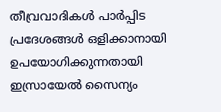തീവ്രവാദികൾ പാർപ്പിട പ്രദേശങ്ങൾ ഒളിക്കാനായി ഉപയോഗിക്കുന്നതായി ഇസ്രായേൽ സൈന്യം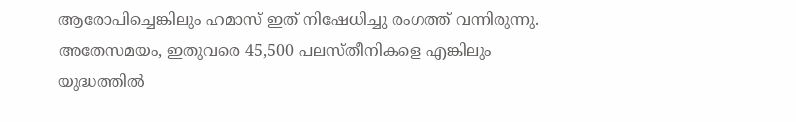ആരോപിച്ചെങ്കിലും ഹമാസ് ഇത് നിഷേധിച്ചു രംഗത്ത് വന്നിരുന്നു. അതേസമയം, ഇതുവരെ 45,500 പലസ്‌തീനികളെ എങ്കിലും യുദ്ധത്തിൽ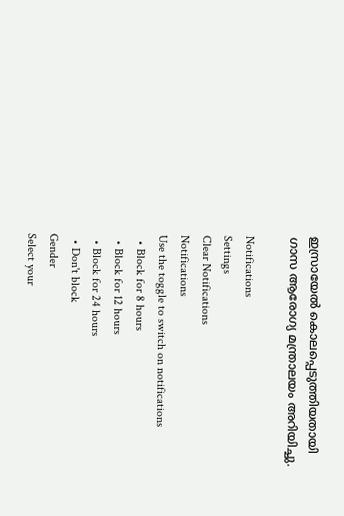ഇസ്രായേൽ കൊലപ്പെടുത്തിയതായി ഗാസ ആരോഗ്യ മന്ത്രാലയം അറിയിച്ചു.

Notifications
Settings
Clear Notifications
Notifications
Use the toggle to switch on notifications
  • Block for 8 hours
  • Block for 12 hours
  • Block for 24 hours
  • Don't block
Gender
Select your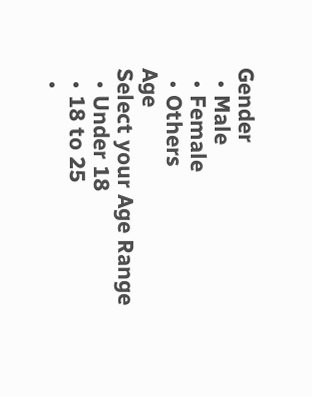Gender
  • Male
  • Female
  • Others
Age
Select your Age Range
  • Under 18
  • 18 to 25
  •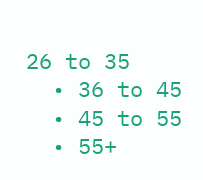26 to 35
  • 36 to 45
  • 45 to 55
  • 55+